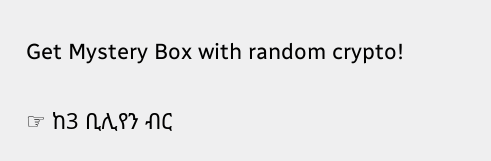Get Mystery Box with random crypto!

☞ ከ3 ቢሊየን ብር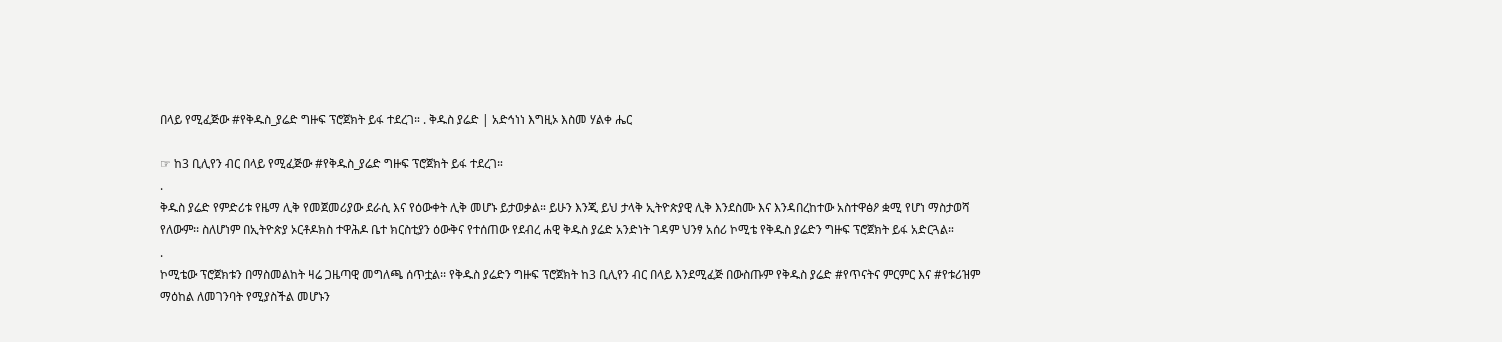በላይ የሚፈጅው #የቅዱስ_ያሬድ ግዙፍ ፕሮጀክት ይፋ ተደረገ። . ቅዱስ ያሬድ | አድኅነነ እግዚኦ እስመ ሃልቀ ሔር

☞ ከ3 ቢሊየን ብር በላይ የሚፈጅው #የቅዱስ_ያሬድ ግዙፍ ፕሮጀክት ይፋ ተደረገ።
.
ቅዱስ ያሬድ የምድሪቱ የዜማ ሊቅ የመጀመሪያው ደራሲ እና የዕውቀት ሊቅ መሆኑ ይታወቃል። ይሁን እንጂ ይህ ታላቅ ኢትዮጵያዊ ሊቅ እንደስሙ እና እንዳበረከተው አስተዋፅዖ ቋሚ የሆነ ማስታወሻ የለውም፡፡ ስለሆነም በኢትዮጵያ ኦርቶዶክስ ተዋሕዶ ቤተ ክርስቲያን ዕውቅና የተሰጠው የደብረ ሐዊ ቅዱስ ያሬድ አንድነት ገዳም ህንፃ አሰሪ ኮሚቴ የቅዱስ ያሬድን ግዙፍ ፕሮጀክት ይፋ አድርጓል።
.
ኮሚቴው ፕሮጀክቱን በማስመልከት ዛሬ ጋዜጣዊ መግለጫ ሰጥቷል፡፡ የቅዱስ ያሬድን ግዙፍ ፕሮጀክት ከ3 ቢሊየን ብር በላይ እንደሚፈጅ በውስጡም የቅዱስ ያሬድ #የጥናትና ምርምር እና #የቱሪዝም ማዕከል ለመገንባት የሚያስችል መሆኑን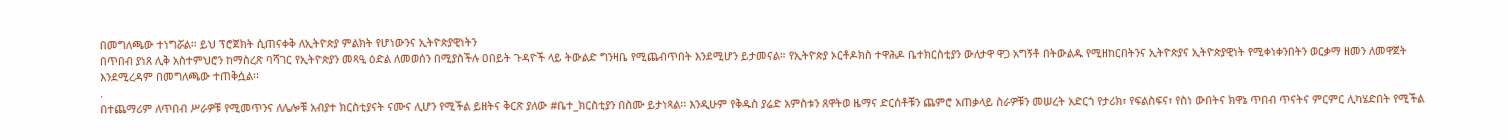በመግለጫው ተነግሯል፡፡ ይህ ፕሮጀክት ሲጠናቀቅ ለኢትዮጵያ ምልክት የሆነውንና ኢትዮጵያዊነትን
በጥበብ ያነጸ ሊቅ አስተምህሮን ከማስረጽ ባሻገር የኢትዮጵያን መጻዒ ዕድል ለመወሰን በሚያስችሉ ዐበይት ጉዳዮች ላይ ትውልድ ግንዛቤ የሚጨብጥበት እንደሚሆን ይታመናል። የኢትዮጵያ ኦርቶዶክስ ተዋሕዶ ቤተክርስቲያን ውለታዋ ዋጋ አግኝቶ በትውልዱ የሚዘከርበትንና ኢትዮጵያና ኢትዮጵያዊነት የሚቀነቀንበትን ወርቃማ ዘመን ለመዋጀት እንደሚረዳም በመግለጫው ተጠቅሷል፡፡
.
በተጨማሪም ለጥበብ ሥራዎቹ የሚመጥንና ለሌሎቹ አብያተ ክርስቲያናት ናሙና ሊሆን የሚችል ይዘትና ቅርጽ ያለው #ቤተ_ክርስቲያን በስሙ ይታነጻል፡፡ እንዲሁም የቅዱስ ያሬድ አምስቱን ጸዋትወ ዜማና ድርሰቶቹን ጨምሮ አጠቃላይ ስራዎቹን መሠረት አድርጎ የታሪክ፣ የፍልስፍና፣ የስነ ውበትና ክዋኔ ጥበብ ጥናትና ምርምር ሊካሄድበት የሚችል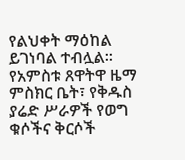የልህቀት ማዕከል ይገነባል ተብሏል። የአምስቱ ጸዋትዋ ዜማ ምስክር ቤት፣ የቅዱስ ያሬድ ሥራዎች የወግ ቁሶችና ቅርሶች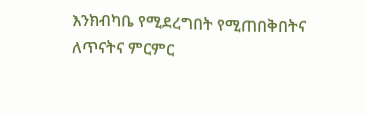እንክብካቤ የሚደረግበት የሚጠበቅበትና ለጥናትና ምርምር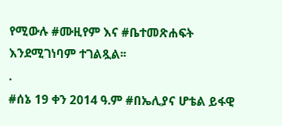የሚውሉ #ሙዚየም እና #ቤተመጽሐፍት እንደሚገነባም ተገልጿል፡፡
.
#ሰኔ 19 ቀን 2014 ዓ.ም #በኤሊያና ሆቴል ይፋዊ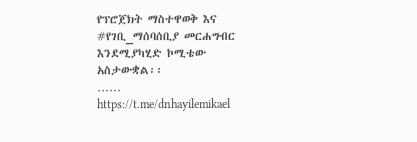የፕሮጀክት ማስተዋወቅ እና #የገቢ_ማሰባሰቢያ መርሐግብር እንደሚያካሂድ ኮሚቴው አስታውቋል፡፡
……
https://t.me/dnhayilemikael